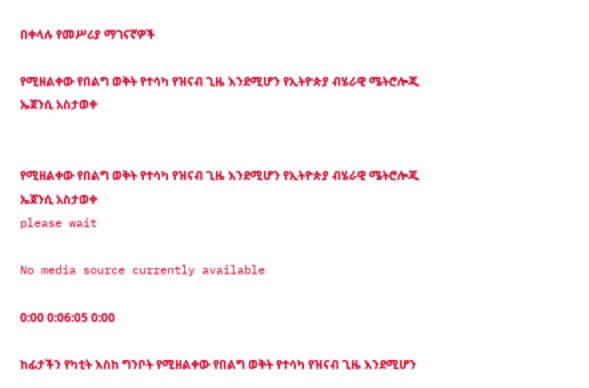በቀላሉ የመሥሪያ ማገናኛዎች

የሚዘልቀው የበልግ ወቅት የተሳካ የዝናብ ጊዜ እንደሚሆን የኢትዮጵያ ብሄራዊ ሜትሮሎጂ ኤጀንሲ አስታወቀ


የሚዘልቀው የበልግ ወቅት የተሳካ የዝናብ ጊዜ እንደሚሆን የኢትዮጵያ ብሄራዊ ሜትሮሎጂ ኤጀንሲ አስታወቀ
please wait

No media source currently available

0:00 0:06:05 0:00

ከፊታችን የካቲት እስከ ግንቦት የሚዘልቀው የበልግ ወቅት የተሳካ የዝናብ ጊዜ እንደሚሆን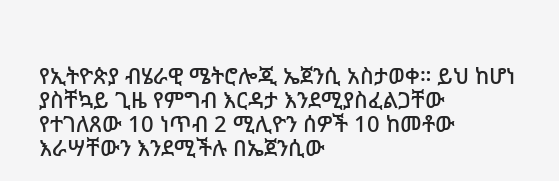የኢትዮጵያ ብሄራዊ ሜትሮሎጂ ኤጀንሲ አስታወቀ። ይህ ከሆነ ያስቸኳይ ጊዜ የምግብ እርዳታ እንደሚያስፈልጋቸው የተገለጸው 10 ነጥብ 2 ሚሊዮን ሰዎች 10 ከመቶው እራሣቸውን እንደሚችሉ በኤጀንሲው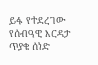ይፋ የተደረገው የሰብዓዊ እርዳታ ጥያቄ ሰነድ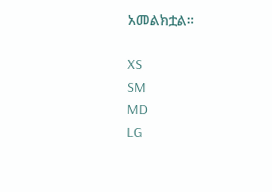አመልክቷል።

XS
SM
MD
LG